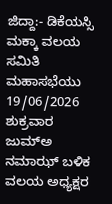ಜಿದ್ದಾ:- ಡಿಕೆಯಸ್ಸಿ ಮಕ್ಕಾ ವಲಯ ಸಮಿತಿ ಮಹಾಸಭೆಯು 19/06/2026 ಶುಕ್ರವಾರ ಜುಮ್ಅ ನಮಾಝ್ ಬಳಿಕ ವಲಯ ಅಧ್ಯಕ್ಷರ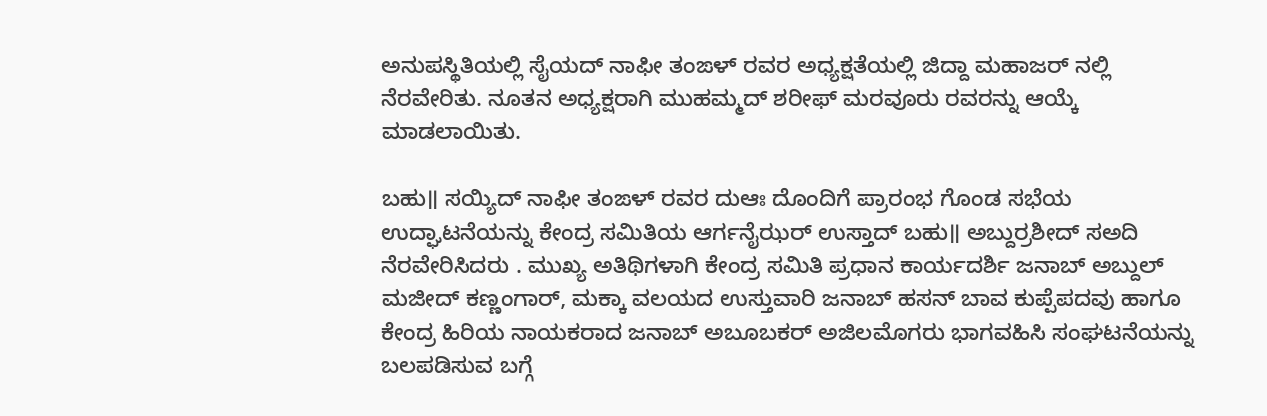ಅನುಪಸ್ಥಿತಿಯಲ್ಲಿ ಸೈಯದ್ ನಾಫೀ ತಂಙಳ್ ರವರ ಅಧ್ಯಕ್ಷತೆಯಲ್ಲಿ ಜಿದ್ದಾ ಮಹಾಜರ್ ನಲ್ಲಿ ನೆರವೇರಿತು. ನೂತನ ಅಧ್ಯಕ್ಷರಾಗಿ ಮುಹಮ್ಮದ್ ಶರೀಫ್ ಮರವೂರು ರವರನ್ನು ಆಯ್ಕೆ ಮಾಡಲಾಯಿತು.

ಬಹು॥ ಸಯ್ಯಿದ್ ನಾಫೀ ತಂಙಳ್ ರವರ ದುಆಃ ದೊಂದಿಗೆ ಪ್ರಾರಂಭ ಗೊಂಡ ಸಭೆಯ ಉದ್ಘಾಟನೆಯನ್ನು ಕೇಂದ್ರ ಸಮಿತಿಯ ಆರ್ಗನೈಝರ್ ಉಸ್ತಾದ್ ಬಹು॥ ಅಬ್ದುರ್ರಶೀದ್ ಸಅದಿ ನೆರವೇರಿಸಿದರು . ಮುಖ್ಯ ಅತಿಥಿಗಳಾಗಿ ಕೇಂದ್ರ ಸಮಿತಿ ಪ್ರಧಾನ ಕಾರ್ಯದರ್ಶಿ ಜನಾಬ್ ಅಬ್ದುಲ್ ಮಜೀದ್ ಕಣ್ಣಂಗಾರ್, ಮಕ್ಕಾ ವಲಯದ ಉಸ್ತುವಾರಿ ಜನಾಬ್ ಹಸನ್ ಬಾವ ಕುಪ್ಪೆಪದವು ಹಾಗೂ ಕೇಂದ್ರ ಹಿರಿಯ ನಾಯಕರಾದ ಜನಾಬ್ ಅಬೂಬಕರ್ ಅಜಿಲಮೊಗರು ಭಾಗವಹಿಸಿ ಸಂಘಟನೆಯನ್ನು ಬಲಪಡಿಸುವ ಬಗ್ಗೆ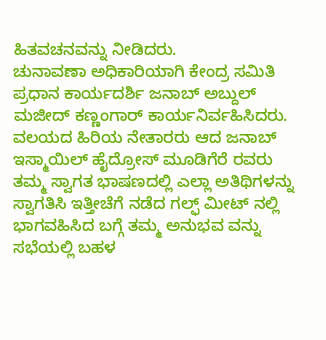ಹಿತವಚನವನ್ನು ನೀಡಿದರು.
ಚುನಾವಣಾ ಅಧಿಕಾರಿಯಾಗಿ ಕೇಂದ್ರ ಸಮಿತಿ ಪ್ರಧಾನ ಕಾರ್ಯದರ್ಶಿ ಜನಾಬ್ ಅಬ್ದುಲ್ ಮಜೀದ್ ಕಣ್ಣಂಗಾರ್ ಕಾರ್ಯನಿರ್ವಹಿಸಿದರು. ವಲಯದ ಹಿರಿಯ ನೇತಾರರು ಆದ ಜನಾಬ್ ಇಸ್ಮಾಯಿಲ್ ಹೈದ್ರೋಸ್ ಮೂಡಿಗೆರೆ ರವರು ತಮ್ಮ ಸ್ವಾಗತ ಭಾಷಣದಲ್ಲಿ ಎಲ್ಲಾ ಅತಿಥಿಗಳನ್ನು ಸ್ವಾಗತಿಸಿ ಇತ್ತೀಚೆಗೆ ನಡೆದ ಗಲ್ಫ್ ಮೀಟ್ ನಲ್ಲಿ ಭಾಗವಹಿಸಿದ ಬಗ್ಗೆ ತಮ್ಮ ಅನುಭವ ವನ್ನು ಸಭೆಯಲ್ಲಿ ಬಹಳ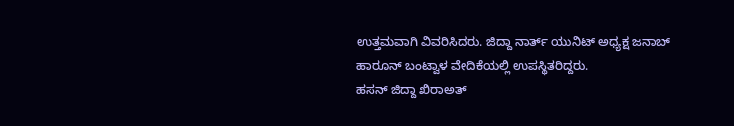ಉತ್ತಮವಾಗಿ ವಿವರಿಸಿದರು. ಜಿದ್ದಾ ನಾರ್ತ್ ಯುನಿಟ್ ಅಧ್ಯಕ್ಷ ಜನಾಬ್ ಹಾರೂನ್ ಬಂಟ್ವಾಳ ವೇದಿಕೆಯಲ್ಲಿ ಉಪಸ್ಥಿತರಿದ್ದರು.
ಹಸನ್ ಜಿದ್ದಾ ಖಿರಾಅತ್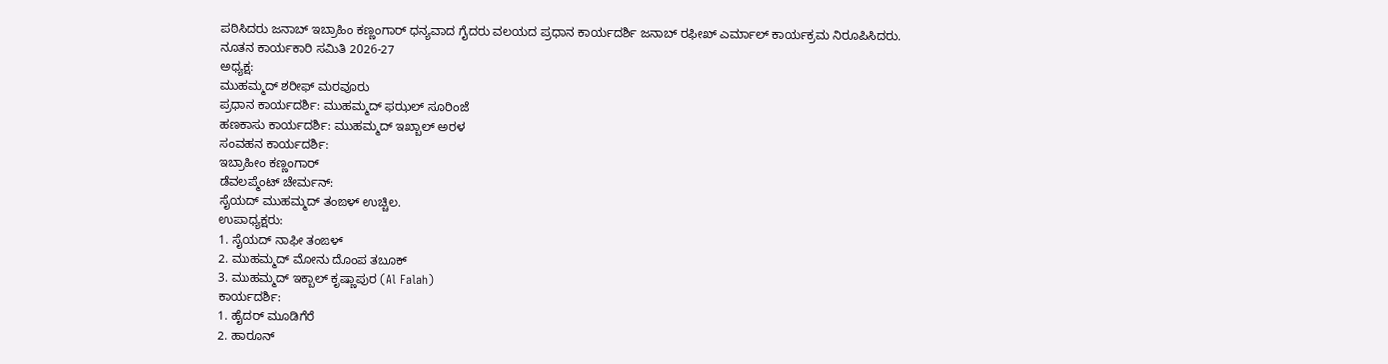ಪಠಿಸಿದರು ಜನಾಬ್ ಇಬ್ರಾಹಿಂ ಕಣ್ಣಂಗಾರ್ ಧನ್ಯವಾದ ಗೈದರು ವಲಯದ ಪ್ರಧಾನ ಕಾರ್ಯದರ್ಶಿ ಜನಾಬ್ ರಫೀಖ್ ಎರ್ಮಾಲ್ ಕಾರ್ಯಕ್ರಮ ನಿರೂಪಿಸಿದರು.
ನೂತನ ಕಾರ್ಯಕಾರಿ ಸಮಿತಿ 2026-27
ಅಧ್ಯಕ್ಷ:
ಮುಹಮ್ಮದ್ ಶರೀಫ್ ಮರವೂರು
ಪ್ರಧಾನ ಕಾರ್ಯದರ್ಶಿ: ಮುಹಮ್ಮದ್ ಫಝಲ್ ಸೂರಿಂಜೆ
ಹಣಕಾಸು ಕಾರ್ಯದರ್ಶಿ: ಮುಹಮ್ಮದ್ ಇಖ್ಬಾಲ್ ಅರಳ
ಸಂವಹನ ಕಾರ್ಯದರ್ಶಿ:
ಇಬ್ರಾಹೀಂ ಕಣ್ಣಂಗಾರ್
ಡೆವಲಪ್ಮೆಂಟ್ ಚೇರ್ಮನ್:
ಸೈಯದ್ ಮುಹಮ್ಮದ್ ತಂಙಳ್ ಉಚ್ಚಿಲ.
ಉಪಾಧ್ಯಕ್ಷರು:
1. ಸೈಯದ್ ನಾಫೀ ತಂಙಳ್
2. ಮುಹಮ್ಮದ್ ಮೋನು ದೊಂಪ ತಬೂಕ್
3. ಮುಹಮ್ಮದ್ ಇಕ್ಬಾಲ್ ಕೃಷ್ಣಾಪುರ (Al Falah)
ಕಾರ್ಯದರ್ಶಿ:
1. ಹೈದರ್ ಮೂಡಿಗೆರೆ
2. ಹಾರೂನ್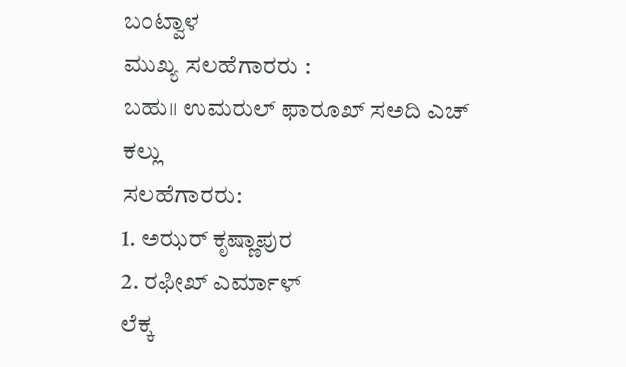ಬಂಟ್ವಾಳ
ಮುಖ್ಯ ಸಲಹೆಗಾರರು :
ಬಹು॥ ಉಮರುಲ್ ಫಾರೂಖ್ ಸಅದಿ ಎಚ್ ಕಲ್ಲು
ಸಲಹೆಗಾರರು:
1. ಅಝರ್ ಕೃಷ್ಣಾಪುರ
2. ರಫೀಖ್ ಎರ್ಮಾಳ್
ಲೆಕ್ಕ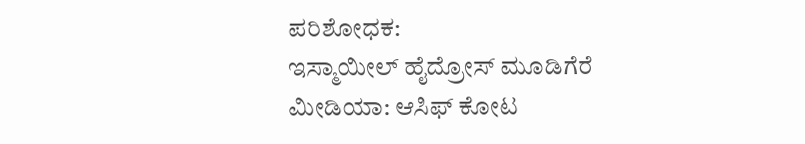ಪರಿಶೋಧಕ:
ಇಸ್ಮಾಯೀಲ್ ಹೈದ್ರೋಸ್ ಮೂಡಿಗೆರೆ
ಮೀಡಿಯಾ: ಆಸಿಫ್ ಕೋಟ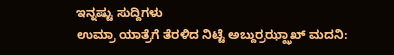ಇನ್ನಷ್ಟು ಸುದ್ದಿಗಳು
ಉಮ್ರಾ ಯಾತ್ರೆಗೆ ತೆರಳಿದ ನಿಟ್ಟೆ ಅಬ್ದುರ್ರಝ್ಝಾಖ್ ಮದನಿ: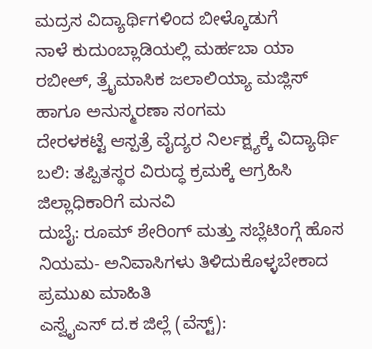ಮದ್ರಸ ವಿದ್ಯಾರ್ಥಿಗಳಿಂದ ಬೀಳ್ಕೊಡುಗೆ
ನಾಳೆ ಕುದುಂಬ್ಲಾಡಿಯಲ್ಲಿ ಮರ್ಹಬಾ ಯಾ ರಬೀಅ್, ತ್ರೈಮಾಸಿಕ ಜಲಾಲಿಯ್ಯಾ ಮಜ್ಲಿಸ್ ಹಾಗೂ ಅನುಸ್ಮರಣಾ ಸಂಗಮ
ದೇರಳಕಟ್ಟೆ ಆಸ್ಪತ್ರೆ ವೈದ್ಯರ ನಿರ್ಲಕ್ಷ್ಯಕ್ಕೆ ವಿದ್ಯಾರ್ಥಿ ಬಲಿ: ತಪ್ಪಿತಸ್ಥರ ವಿರುದ್ಧ ಕ್ರಮಕ್ಕೆ ಆಗ್ರಹಿಸಿ ಜಿಲ್ಲಾಧಿಕಾರಿಗೆ ಮನವಿ
ದುಬೈ: ರೂಮ್ ಶೇರಿಂಗ್ ಮತ್ತು ಸಬ್ಲೆಟಿಂಗ್ಗೆ ಹೊಸ ನಿಯಮ- ಅನಿವಾಸಿಗಳು ತಿಳಿದುಕೊಳ್ಳಬೇಕಾದ ಪ್ರಮುಖ ಮಾಹಿತಿ
ಎಸ್ವೈಎಸ್ ದ.ಕ ಜಿಲ್ಲೆ (ವೆಸ್ಟ್):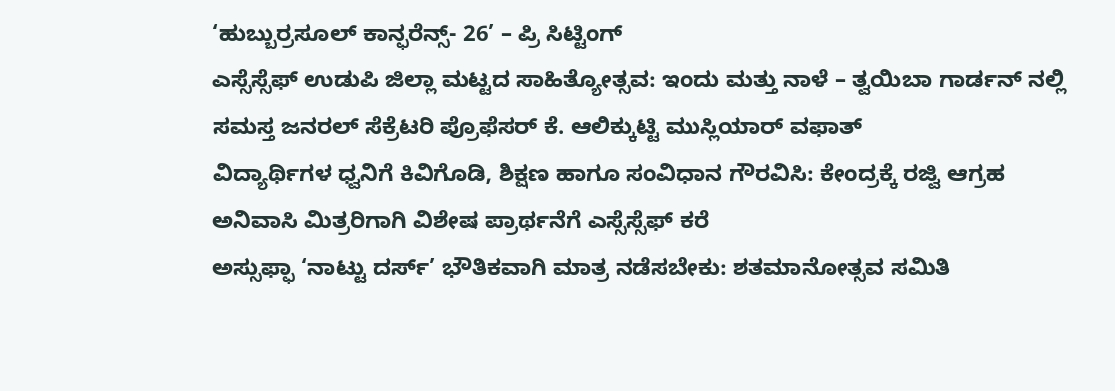‘ಹುಬ್ಬುರ್ರಸೂಲ್ ಕಾನ್ಫರೆನ್ಸ್- 26’ – ಪ್ರಿ ಸಿಟ್ಟಿಂಗ್
ಎಸ್ಸೆಸ್ಸೆಫ್ ಉಡುಪಿ ಜಿಲ್ಲಾ ಮಟ್ಟದ ಸಾಹಿತ್ಯೋತ್ಸವ: ಇಂದು ಮತ್ತು ನಾಳೆ – ತ್ವಯಿಬಾ ಗಾರ್ಡನ್ ನಲ್ಲಿ
ಸಮಸ್ತ ಜನರಲ್ ಸೆಕ್ರೆಟರಿ ಪ್ರೊಫೆಸರ್ ಕೆ. ಆಲಿಕ್ಕುಟ್ಟಿ ಮುಸ್ಲಿಯಾರ್ ವಫಾತ್
ವಿದ್ಯಾರ್ಥಿಗಳ ಧ್ವನಿಗೆ ಕಿವಿಗೊಡಿ, ಶಿಕ್ಷಣ ಹಾಗೂ ಸಂವಿಧಾನ ಗೌರವಿಸಿ: ಕೇಂದ್ರಕ್ಕೆ ರಜ್ವಿ ಆಗ್ರಹ
ಅನಿವಾಸಿ ಮಿತ್ರರಿಗಾಗಿ ವಿಶೇಷ ಪ್ರಾರ್ಥನೆಗೆ ಎಸ್ಸೆಸ್ಸೆಫ್ ಕರೆ
ಅಸ್ಸುಫ್ಫಾ ‘ನಾಟ್ಟು ದರ್ಸ್’ ಭೌತಿಕವಾಗಿ ಮಾತ್ರ ನಡೆಸಬೇಕು: ಶತಮಾನೋತ್ಸವ ಸಮಿತಿ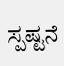ಸ್ಪಷ್ಟನೆ